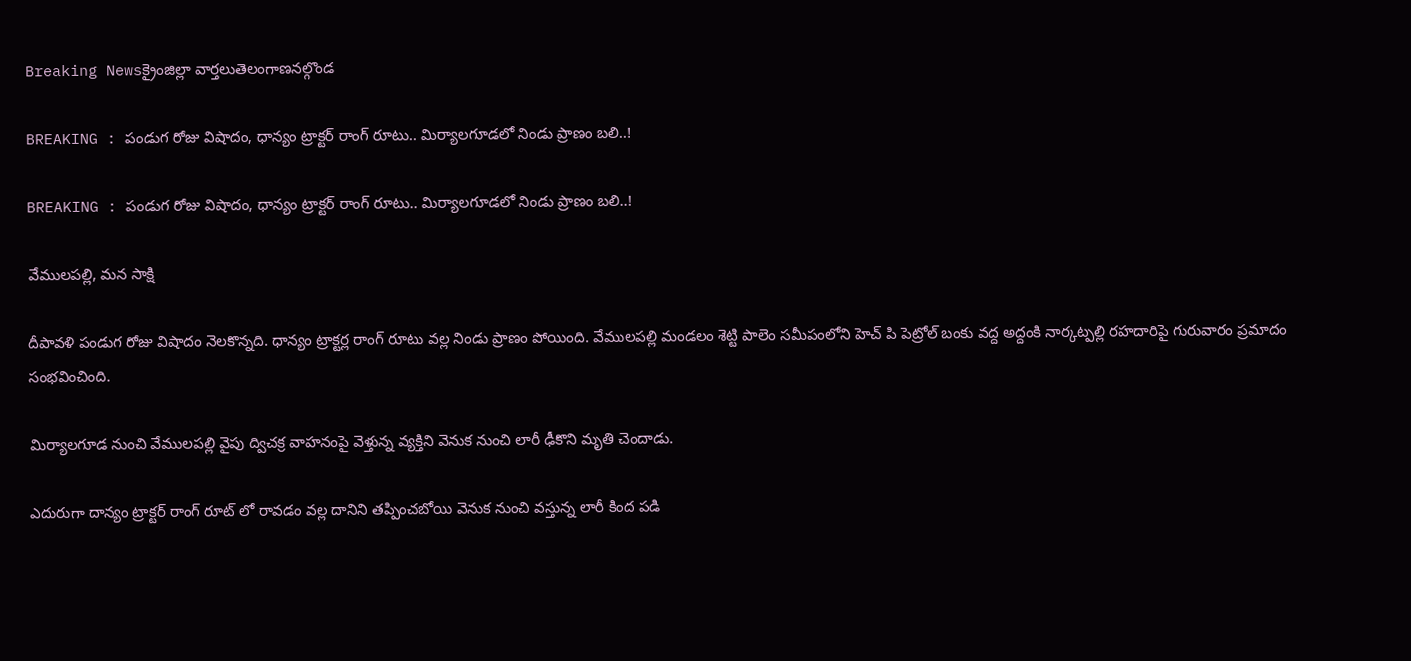Breaking Newsక్రైంజిల్లా వార్తలుతెలంగాణనల్గొండ

BREAKING : పండుగ రోజు విషాదం, ధాన్యం ట్రాక్టర్ రాంగ్ రూటు.. మిర్యాలగూడలో నిండు ప్రాణం బలి..!

BREAKING : పండుగ రోజు విషాదం, ధాన్యం ట్రాక్టర్ రాంగ్ రూటు.. మిర్యాలగూడలో నిండు ప్రాణం బలి..!

వేములపల్లి, మన సాక్షి

దీపావళి పండుగ రోజు విషాదం నెలకొన్నది. ధాన్యం ట్రాక్టర్ల రాంగ్ రూటు వల్ల నిండు ప్రాణం పోయింది. వేములపల్లి మండలం శెట్టి పాలెం సమీపంలోని హెచ్ పి పెట్రోల్ బంకు వద్ద అద్దంకి నార్కట్పల్లి రహదారిపై గురువారం ప్రమాదం సంభవించింది.

మిర్యాలగూడ నుంచి వేములపల్లి వైపు ద్విచక్ర వాహనంపై వెళ్తున్న వ్యక్తిని వెనుక నుంచి లారీ ఢీకొని మృతి చెందాడు.

ఎదురుగా దాన్యం ట్రాక్టర్ రాంగ్ రూట్ లో రావడం వల్ల దానిని తప్పించబోయి వెనుక నుంచి వస్తున్న లారీ కింద పడి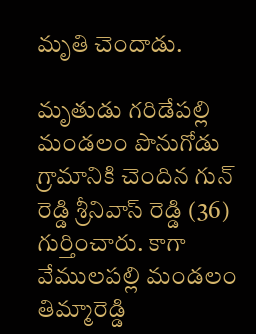మృతి చెందాడు.

మృతుడు గరిడేపల్లి మండలం పొనుగోడు గ్రామానికి చెందిన గున్ రెడ్డి శ్రీనివాస్ రెడ్డి (36) గుర్తించారు. కాగా వేములపల్లి మండలం తిమ్మారెడ్డి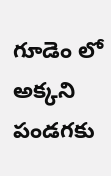గూడెం లో అక్కని పండగకు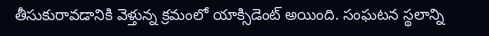తీసుకురావడానికి వెళ్తున్న క్రమంలో యాక్సిడెంట్ అయింది. సంఘటన స్థలాన్ని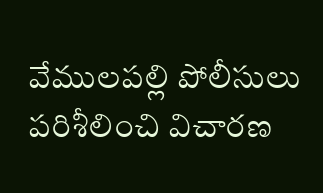వేములపల్లి పోలీసులు పరిశీలించి విచారణ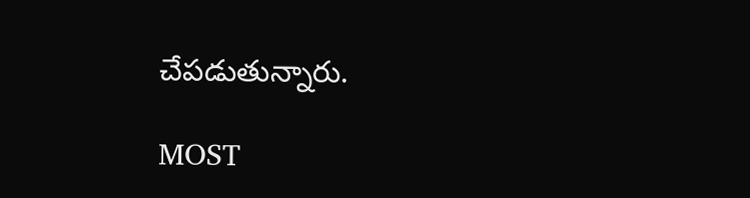చేపడుతున్నారు.

MOST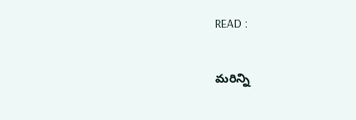READ :

మరిన్ని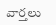వార్తలు